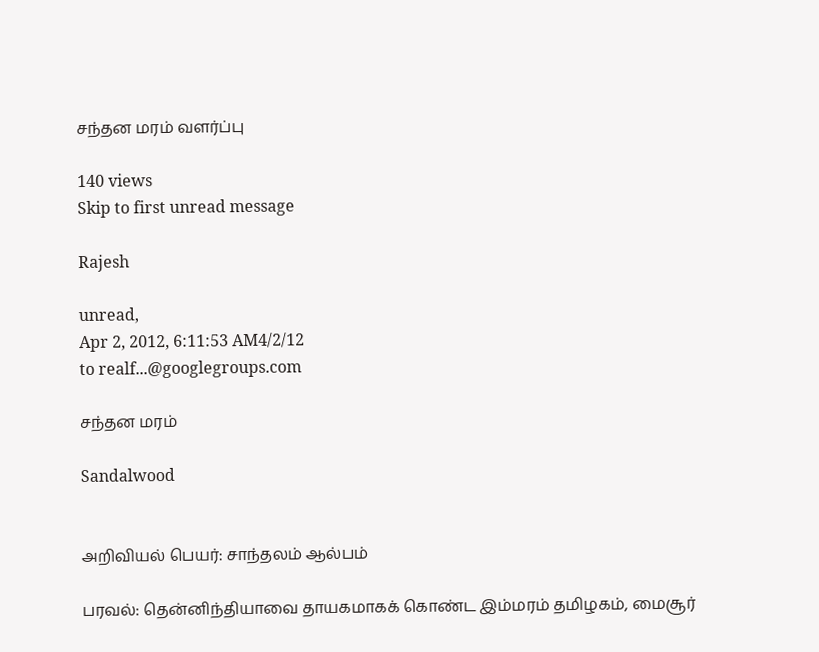சந்தன மரம் வளர்ப்பு

140 views
Skip to first unread message

Rajesh

unread,
Apr 2, 2012, 6:11:53 AM4/2/12
to realf...@googlegroups.com

சந்தன மரம்

Sandalwood


அறிவியல் பெயர்: சாந்தலம் ஆல்பம்

பரவல்: தென்னிந்தியாவை தாயகமாகக் கொண்ட இம்மரம் தமிழகம், மைசூர்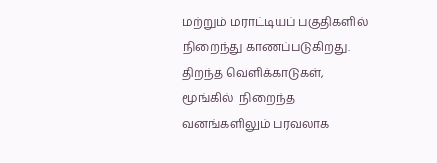மற்றும் மராட்டியப் பகுதிகளில் நிறைந்து காணப்படுகிறது. திறந்த வெளிக்காடுகள், மூங்கில்  நிறைந்த  வனங்களிலும் பரவலாக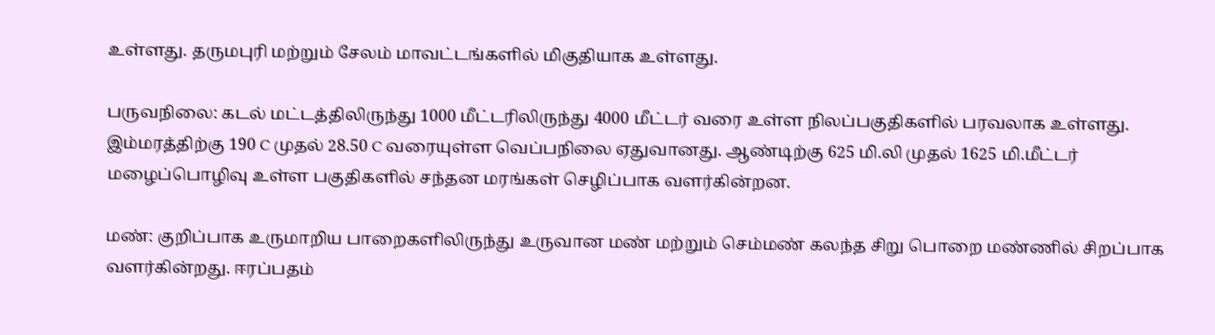உள்ளது. தருமபுரி மற்றும் சேலம் மாவட்டங்களில் மிகுதியாக உள்ளது.

பருவநிலை: கடல் மட்டத்திலிருந்து 1000 மீட்டரிலிருந்து 4000 மீட்டர் வரை உள்ள நிலப்பகுதிகளில் பரவலாக உள்ளது. இம்மரத்திற்கு 190 C முதல் 28.50 C வரையுள்ள வெப்பநிலை ஏதுவானது. ஆண்டிற்கு 625 மி.லி முதல் 1625 மி.மீட்டர் மழைப்பொழிவு உள்ள பகுதிகளில் சந்தன மரங்கள் செழிப்பாக வளர்கின்றன.

மண்: குறிப்பாக உருமாறிய பாறைகளிலிருந்து உருவான மண் மற்றும் செம்மண் கலந்த சிறு பொறை மண்ணில் சிறப்பாக வளர்கின்றது. ஈரப்பதம்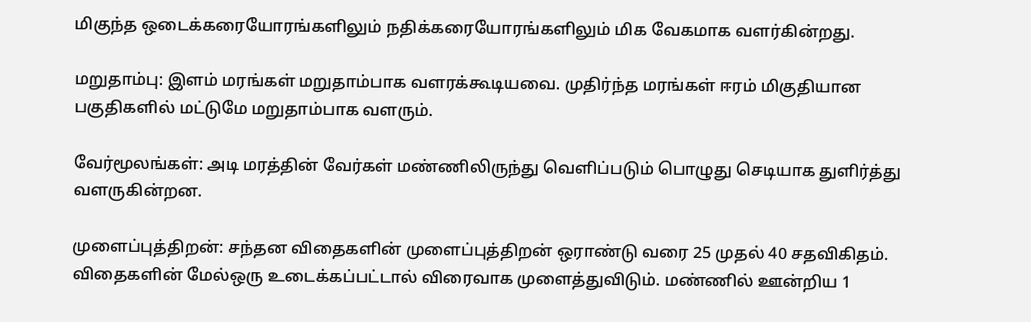மிகுந்த ஒடைக்கரையோரங்களிலும் நதிக்கரையோரங்களிலும் மிக வேகமாக வளர்கின்றது.

மறுதாம்பு: இளம் மரங்கள் மறுதாம்பாக வளரக்கூடியவை. முதிர்ந்த மரங்கள் ஈரம் மிகுதியான பகுதிகளில் மட்டுமே மறுதாம்பாக வளரும்.

வேர்மூலங்கள்: அடி மரத்தின் வேர்கள் மண்ணிலிருந்து வெளிப்படும் பொழுது செடியாக துளிர்த்து வளருகின்றன.

முளைப்புத்திறன்: சந்தன விதைகளின் முளைப்புத்திறன் ஒராண்டு வரை 25 முதல் 40 சதவிகிதம். விதைகளின் மேல்ஒரு உடைக்கப்பட்டால் விரைவாக முளைத்துவிடும். மண்ணில் ஊன்றிய 1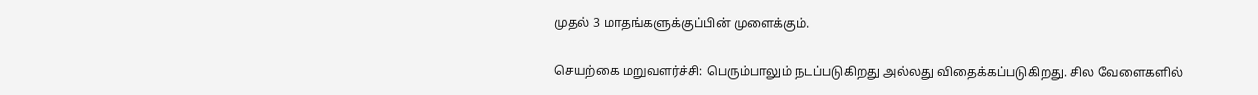முதல் 3 மாதங்களுக்குப்பின் முளைக்கும்.

செயற்கை மறுவளர்ச்சி: பெரும்பாலும் நடப்படுகிறது அல்லது விதைக்கப்படுகிறது. சில வேளைகளில்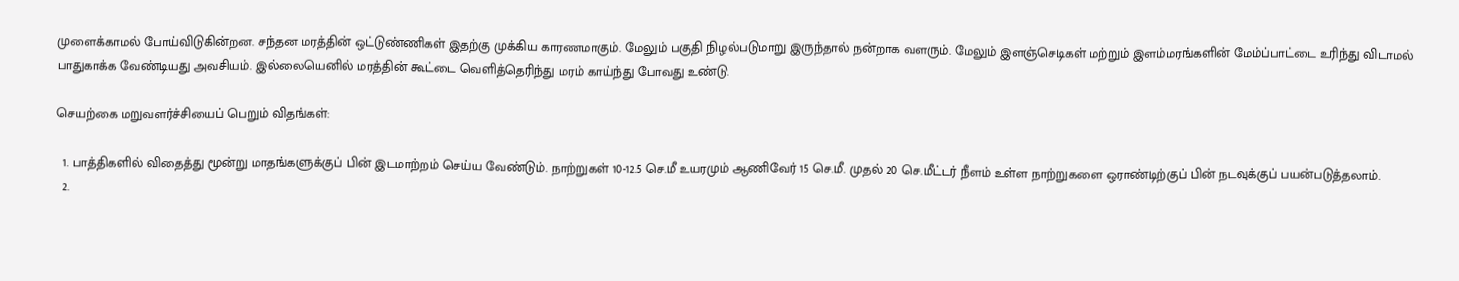முளைக்காமல் போய்விடுகின்றன. சந்தன மரத்தின் ஒட்டுண்ணிகள் இதற்கு முக்கிய காரணமாகும். மேலும் பகுதி நிழல்படுமாறு இருந்தால் நன்றாக வளரும். மேலும் இளஞ்செடிகள் மற்றும் இளம்மரங்களின் மேம்ப்பாட்டை உரிந்து விடாமல் பாதுகாக்க வேண்டியது அவசியம். இல்லையெனில் மரத்தின் கூட்டை வெளித்தெரிந்து மரம் காய்ந்து போவது உண்டு.

செயற்கை மறுவளர்ச்சியைப் பெறும் விதங்கள்:

  1. பாத்திகளில் விதைத்து மூன்று மாதங்களுக்குப் பின் இடமாற்றம் செய்ய வேண்டும். நாற்றுகள் 10-12.5 செ.மீ உயரமும் ஆணிவேர் 15 செ.மீ. முதல் 20 செ.மீட்டர் நீளம் உள்ள நாற்றுகளை ஒராண்டிற்குப் பின் நடவுக்குப் பயன்படுத்தலாம்.
  2.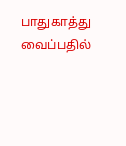பாதுகாத்து வைப்பதில்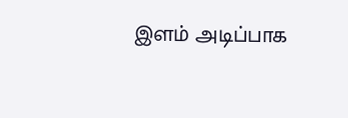இளம் அடிப்பாக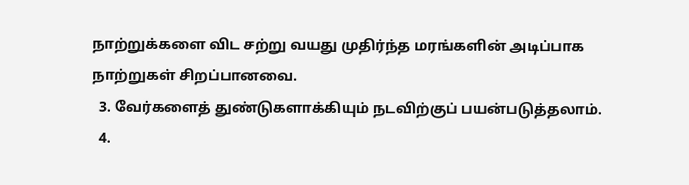நாற்றுக்களை விட சற்று வயது முதிர்ந்த மரங்களின் அடிப்பாக நாற்றுகள் சிறப்பானவை.
  3. வேர்களைத் துண்டுகளாக்கியும் நடவிற்குப் பயன்படுத்தலாம்.
  4.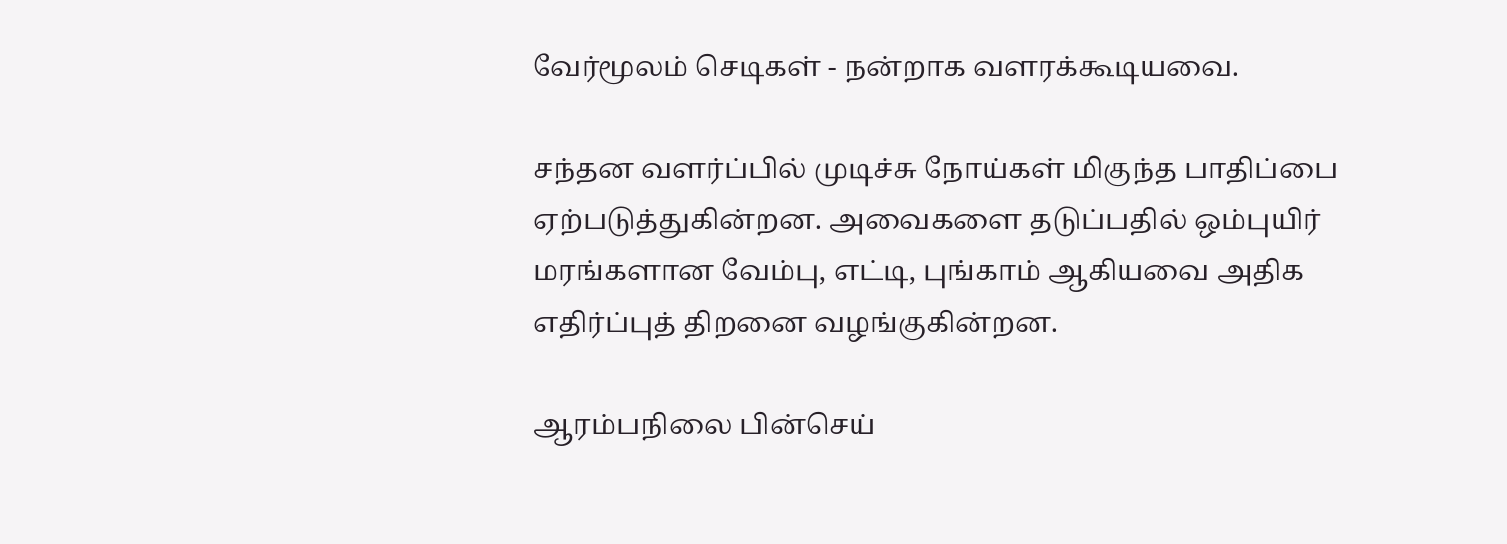வேர்மூலம் செடிகள் - நன்றாக வளரக்கூடியவை.

சந்தன வளர்ப்பில் முடிச்சு நோய்கள் மிகுந்த பாதிப்பை ஏற்படுத்துகின்றன. அவைகளை தடுப்பதில் ஒம்புயிர் மரங்களான வேம்பு, எட்டி, புங்காம் ஆகியவை அதிக எதிர்ப்புத் திறனை வழங்குகின்றன.

ஆரம்பநிலை பின்செய்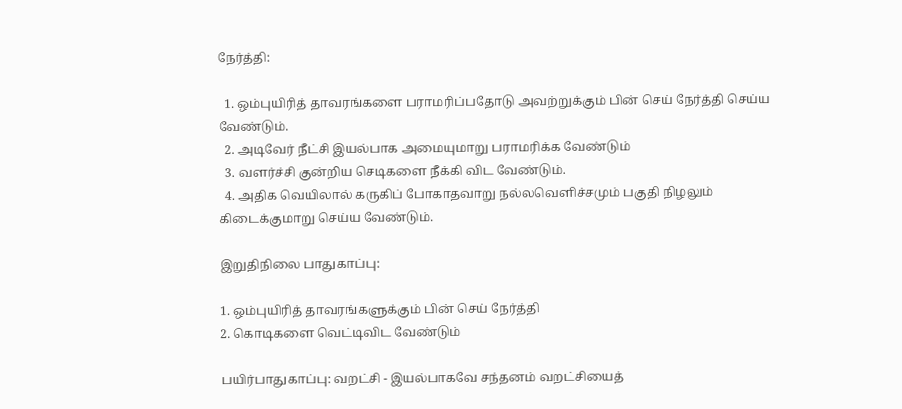நேர்த்தி:

  1. ஒம்புயிரித் தாவரங்களை பராமரிப்பதோடு அவற்றுக்கும் பின் செய் நேர்த்தி செய்ய வேண்டும்.
  2. அடிவேர் நீட்சி இயல்பாக அமையுமாறு பராமரிக்க வேண்டும்
  3. வளர்ச்சி குன்றிய செடிகளை நீக்கி விட வேண்டும்.
  4. அதிக வெயிலால் கருகிப் போகாதவாறு நல்லவெளிச்சமும் பகுதி நிழலும் கிடைக்குமாறு செய்ய வேண்டும்.

இறுதிநிலை பாதுகாப்பு:

1. ஒம்புயிரித் தாவரங்களுக்கும் பின் செய் நேர்த்தி
2. கொடிகளை வெட்டிவிட வேண்டும்

பயிர்பாதுகாப்பு: வறட்சி - இயல்பாகவே சந்தனம் வறட்சியைத்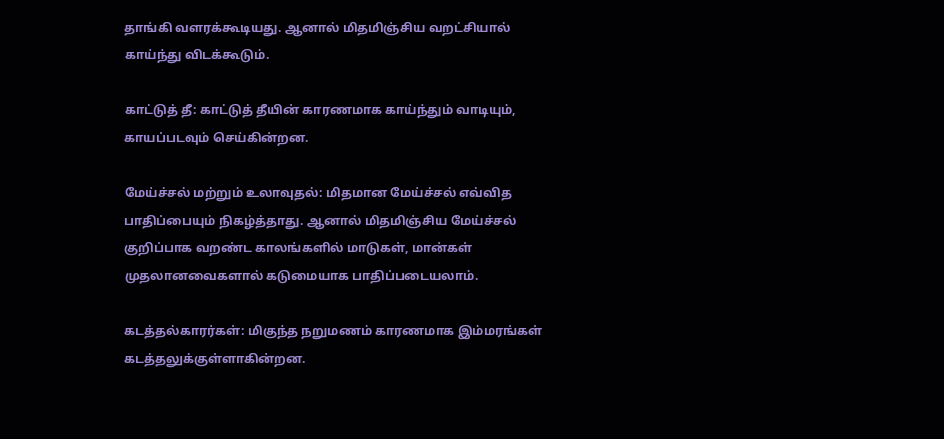தாங்கி வளரக்கூடியது. ஆனால் மிதமிஞ்சிய வறட்சியால் காய்ந்து விடக்கூடும்.

காட்டுத் தீ: காட்டுத் தீயின் காரணமாக காய்ந்தும் வாடியும், காயப்படவும் செய்கின்றன.

மேய்ச்சல் மற்றும் உலாவுதல்: மிதமான மேய்ச்சல் எவ்வித பாதிப்பையும் நிகழ்த்தாது. ஆனால் மிதமிஞ்சிய மேய்ச்சல் குறிப்பாக வறண்ட காலங்களில் மாடுகள், மான்கள் முதலானவைகளால் கடுமையாக பாதிப்படையலாம்.

கடத்தல்காரர்கள்: மிகுந்த நறுமணம் காரணமாக இம்மரங்கள் கடத்தலுக்குள்ளாகின்றன.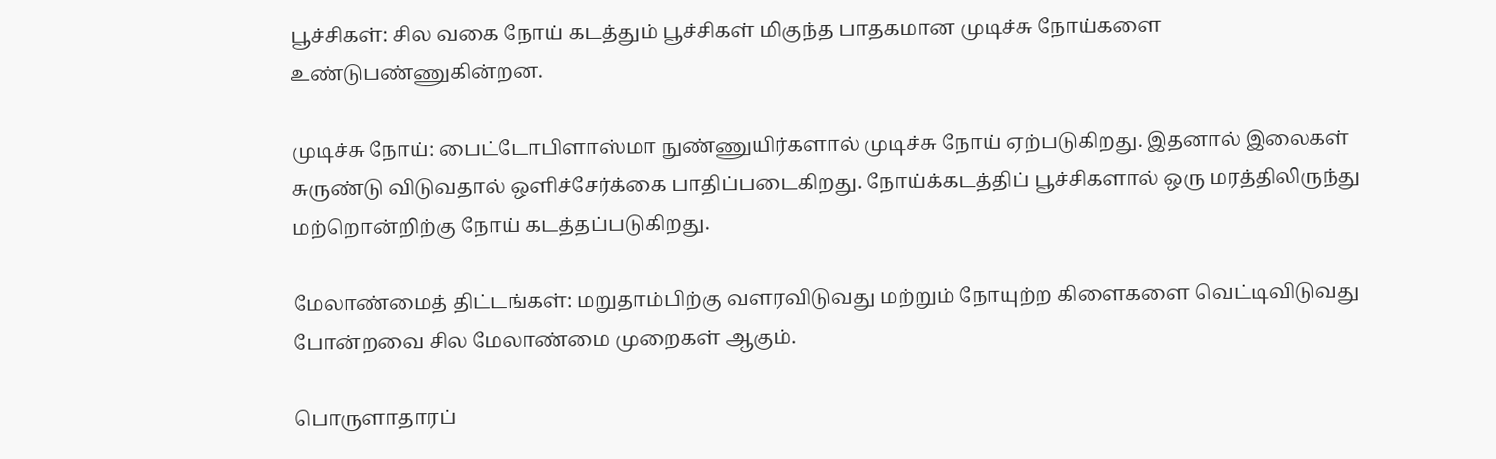பூச்சிகள்: சில வகை நோய் கடத்தும் பூச்சிகள் மிகுந்த பாதகமான முடிச்சு நோய்களை உண்டுபண்ணுகின்றன.

முடிச்சு நோய்: பைட்டோபிளாஸ்மா நுண்ணுயிர்களால் முடிச்சு நோய் ஏற்படுகிறது. இதனால் இலைகள் சுருண்டு விடுவதால் ஒளிச்சேர்க்கை பாதிப்படைகிறது. நோய்க்கடத்திப் பூச்சிகளால் ஒரு மரத்திலிருந்து மற்றொன்றிற்கு நோய் கடத்தப்படுகிறது.

மேலாண்மைத் திட்டங்கள்: மறுதாம்பிற்கு வளரவிடுவது மற்றும் நோயுற்ற கிளைகளை வெட்டிவிடுவது போன்றவை சில மேலாண்மை முறைகள் ஆகும்.

பொருளாதாரப்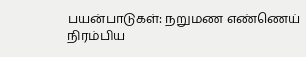பயன்பாடுகள்: நறுமண எண்ணெய் நிரம்பிய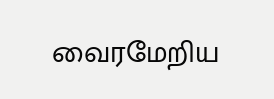வைரமேறிய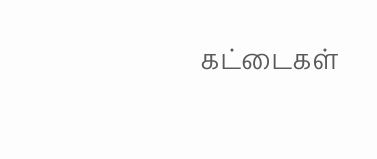கட்டைகள்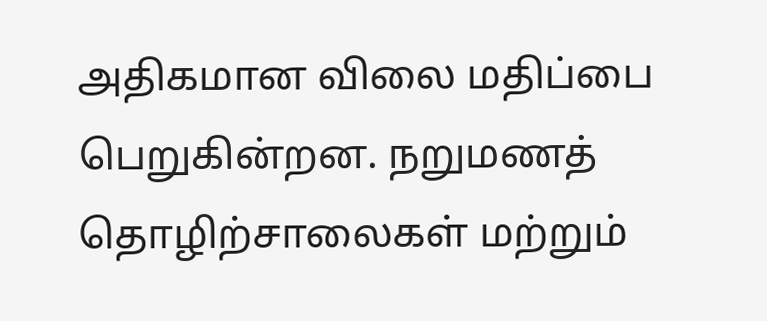அதிகமான விலை மதிப்பை பெறுகின்றன. நறுமணத் தொழிற்சாலைகள் மற்றும்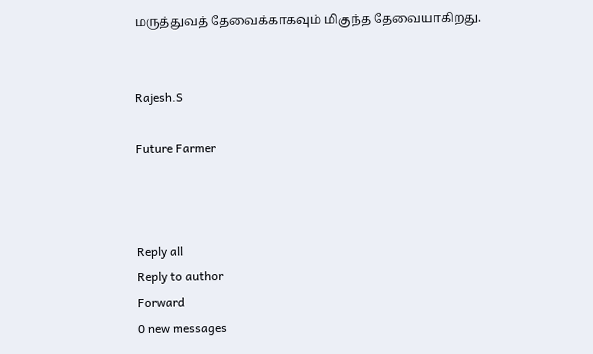மருத்துவத் தேவைக்காகவும் மிகுந்த தேவையாகிறது.


Rajesh.S

Future Farmer



Reply all
Reply to author
Forward
0 new messages